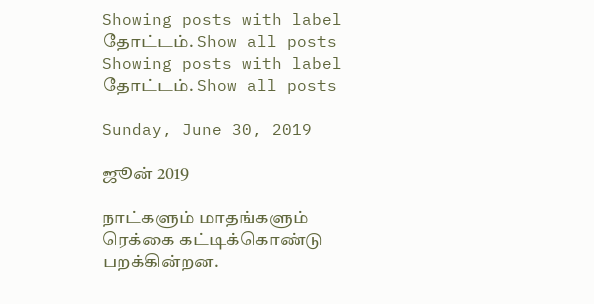Showing posts with label தோட்டம். Show all posts
Showing posts with label தோட்டம். Show all posts

Sunday, June 30, 2019

ஜூன் 2019

நாட்களும் மாதங்களும் ரெக்கை கட்டிக்கொண்டு பறக்கின்றன.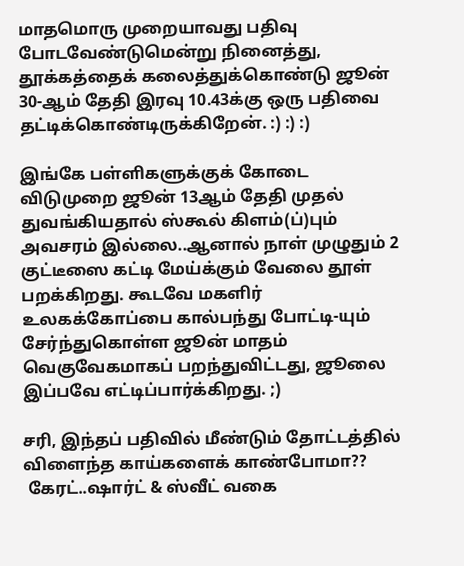மாதமொரு முறையாவது பதிவு போடவேண்டுமென்று நினைத்து, தூக்கத்தைக் கலைத்துக்கொண்டு ஜூன் 30-ஆம் தேதி இரவு 10.43க்கு ஒரு பதிவை தட்டிக்கொண்டிருக்கிறேன். :) :) :)

இங்கே பள்ளிகளுக்குக் கோடை விடுமுறை ஜூன் 13ஆம் தேதி முதல் துவங்கியதால் ஸ்கூல் கிளம்(ப்)பும் அவசரம் இல்லை..ஆனால் நாள் முழுதும் 2 குட்டீஸை கட்டி மேய்க்கும் வேலை தூள் பறக்கிறது. கூடவே மகளிர் உலகக்கோப்பை கால்பந்து போட்டி-யும் சேர்ந்துகொள்ள ஜூன் மாதம் வெகுவேகமாகப் பறந்துவிட்டது, ஜூலை இப்பவே எட்டிப்பார்க்கிறது. ;)

சரி, இந்தப் பதிவில் மீண்டும் தோட்டத்தில் விளைந்த காய்களைக் காண்போமா??
 கேரட்..ஷார்ட் & ஸ்வீட் வகை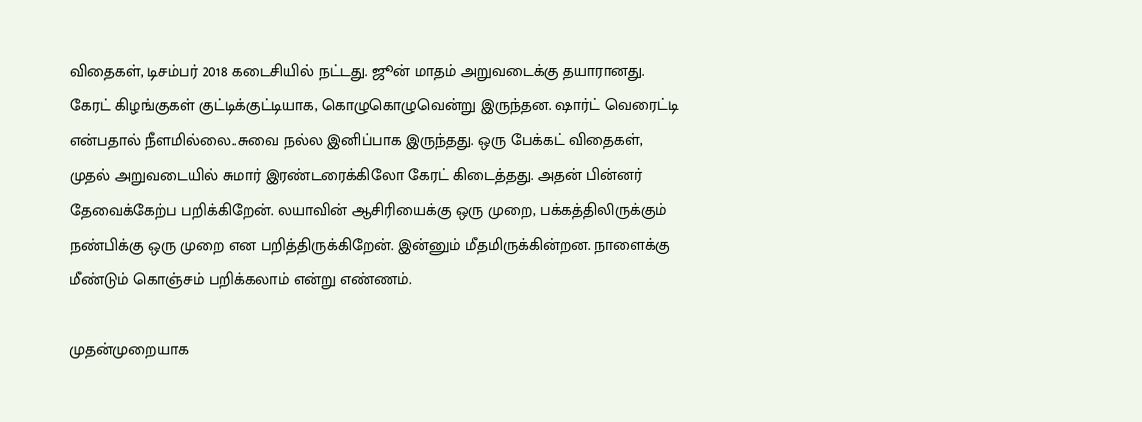விதைகள், டிசம்பர் 2018 கடைசியில் நட்டது. ஜூன் மாதம் அறுவடைக்கு தயாரானது. கேரட் கிழங்குகள் குட்டிக்குட்டியாக, கொழுகொழுவென்று இருந்தன. ஷார்ட் வெரைட்டி என்பதால் நீளமில்லை..சுவை நல்ல இனிப்பாக இருந்தது. ஒரு பேக்கட் விதைகள், முதல் அறுவடையில் சுமார் இரண்டரைக்கிலோ கேரட் கிடைத்தது. அதன் பின்னர் தேவைக்கேற்ப பறிக்கிறேன். லயாவின் ஆசிரியைக்கு ஒரு முறை, பக்கத்திலிருக்கும் நண்பிக்கு ஒரு முறை என பறித்திருக்கிறேன். இன்னும் மீதமிருக்கின்றன. நாளைக்கு மீண்டும் கொஞ்சம் பறிக்கலாம் என்று எண்ணம்.

முதன்முறையாக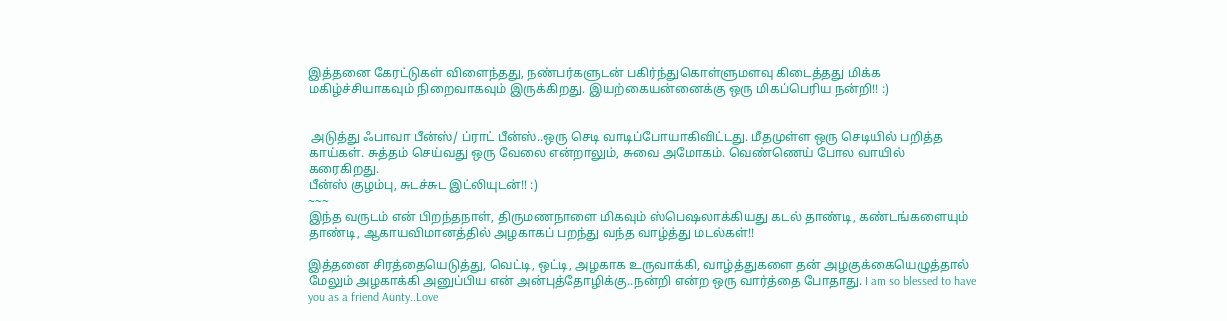இத்தனை கேரட்டுகள் விளைந்தது, நண்பர்களுடன் பகிர்ந்துகொள்ளுமளவு கிடைத்தது மிக்க மகிழ்ச்சியாகவும் நிறைவாகவும் இருக்கிறது. இயற்கையன்னைக்கு ஒரு மிகப்பெரிய நன்றி!! :)


 அடுத்து ஃபாவா பீன்ஸ்/ ப்ராட் பீன்ஸ்..ஒரு செடி வாடிப்போயாகிவிட்டது. மீதமுள்ள ஒரு செடியில் பறித்த காய்கள். சுத்தம் செய்வது ஒரு வேலை என்றாலும், சுவை அமோகம். வெண்ணெய் போல வாயில் கரைகிறது.
பீன்ஸ் குழம்பு, சுடச்சுட இட்லியுடன்!! :)
~~~
இந்த வருடம் என் பிறந்தநாள், திருமணநாளை மிகவும் ஸ்பெஷலாக்கியது கடல் தாண்டி, கண்டங்களையும் தாண்டி, ஆகாயவிமானத்தில் அழகாகப் பறந்து வந்த வாழ்த்து மடல்கள்!!

இத்தனை சிரத்தையெடுத்து, வெட்டி, ஒட்டி, அழகாக உருவாக்கி, வாழ்த்துகளை தன் அழகுக்கையெழுத்தால் மேலும் அழகாக்கி அனுப்பிய என் அன்புத்தோழிக்கு..நன்றி என்ற ஒரு வார்த்தை போதாது. I am so blessed to have you as a friend Aunty..Love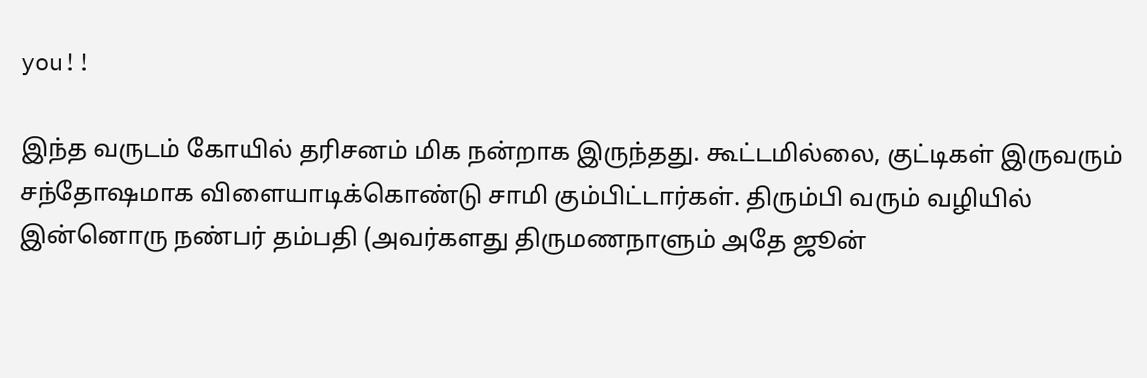you!!

இந்த வருடம் கோயில் தரிசனம் மிக நன்றாக இருந்தது. கூட்டமில்லை, குட்டிகள் இருவரும் சந்தோஷமாக விளையாடிக்கொண்டு சாமி கும்பிட்டார்கள். திரும்பி வரும் வழியில் இன்னொரு நண்பர் தம்பதி (அவர்களது திருமணநாளும் அதே ஜூன்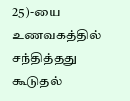25)-யை உணவகத்தில் சந்தித்தது கூடுதல்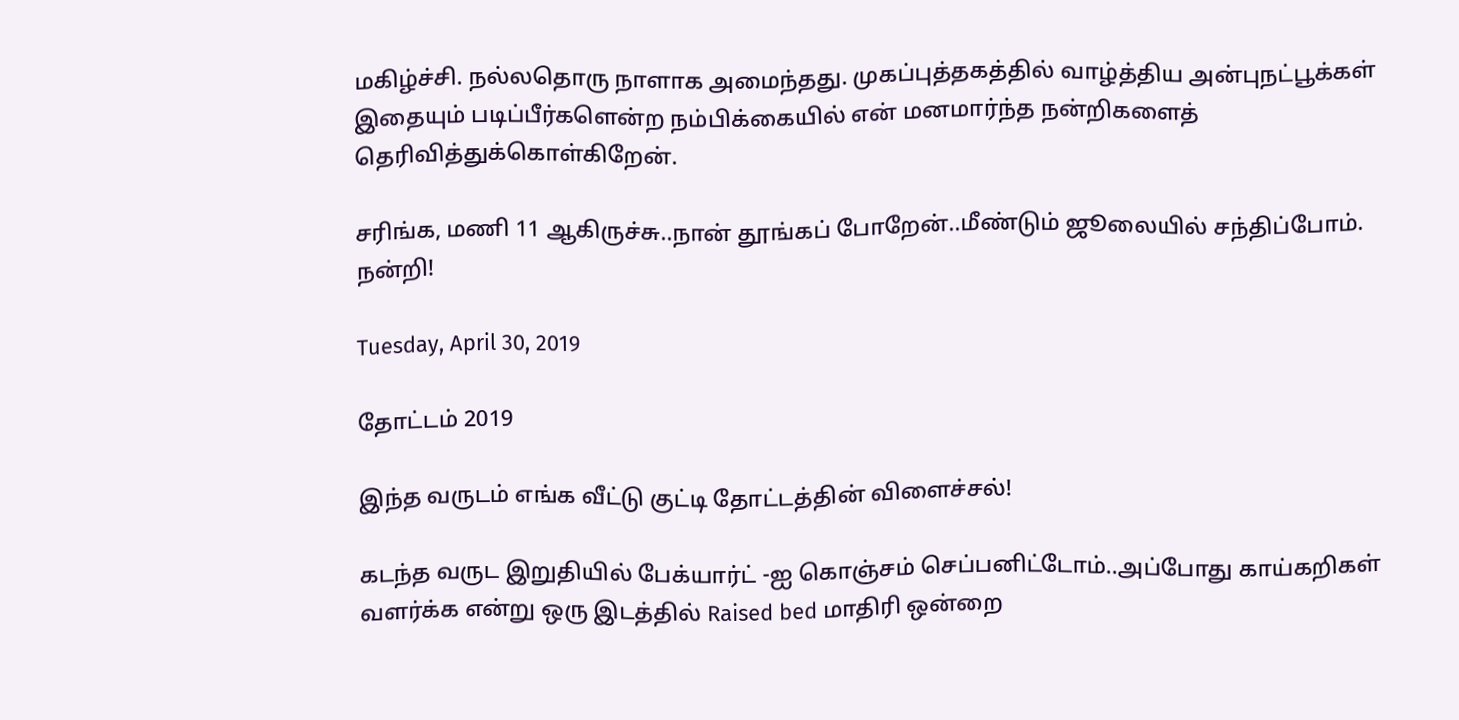மகிழ்ச்சி. நல்லதொரு நாளாக அமைந்தது. முகப்புத்தகத்தில் வாழ்த்திய அன்புநட்பூக்கள் இதையும் படிப்பீர்களென்ற நம்பிக்கையில் என் மனமார்ந்த நன்றிகளைத் தெரிவித்துக்கொள்கிறேன்.

சரிங்க, மணி 11 ஆகிருச்சு..நான் தூங்கப் போறேன்..மீண்டும் ஜூலையில் சந்திப்போம். நன்றி!

Tuesday, April 30, 2019

தோட்டம் 2019

இந்த வருடம் எங்க வீட்டு குட்டி தோட்டத்தின் விளைச்சல்!

கடந்த வருட இறுதியில் பேக்யார்ட் -ஐ கொஞ்சம் செப்பனிட்டோம்..அப்போது காய்கறிகள் வளர்க்க என்று ஒரு இடத்தில் Raised bed மாதிரி ஒன்றை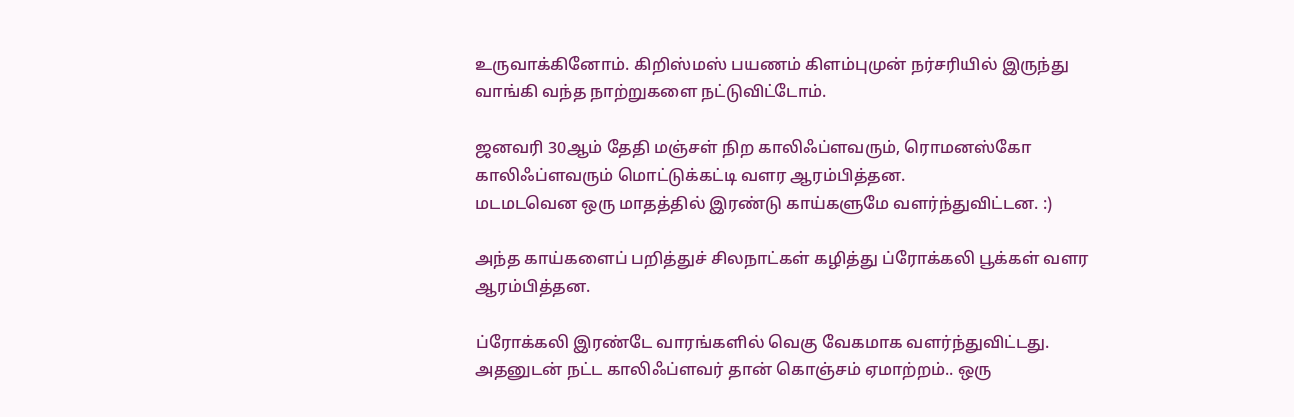உருவாக்கினோம். கிறிஸ்மஸ் பயணம் கிளம்புமுன் நர்சரியில் இருந்து வாங்கி வந்த நாற்றுகளை நட்டுவிட்டோம்.

ஜனவரி 30ஆம் தேதி மஞ்சள் நிற காலிஃப்ளவரும், ரொமனஸ்கோ காலிஃப்ளவரும் மொட்டுக்கட்டி வளர ஆரம்பித்தன.
மடமடவென ஒரு மாதத்தில் இரண்டு காய்களுமே வளர்ந்துவிட்டன. :)

அந்த காய்களைப் பறித்துச் சிலநாட்கள் கழித்து ப்ரோக்கலி பூக்கள் வளர ஆரம்பித்தன.

ப்ரோக்கலி இரண்டே வாரங்களில் வெகு வேகமாக வளர்ந்துவிட்டது. அதனுடன் நட்ட காலிஃப்ளவர் தான் கொஞ்சம் ஏமாற்றம்.. ஒரு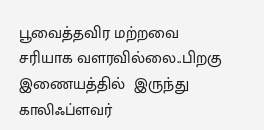பூவைத்தவிர மற்றவை சரியாக வளரவில்லை..பிறகு இணையத்தில்  இருந்து காலிஃப்ளவர்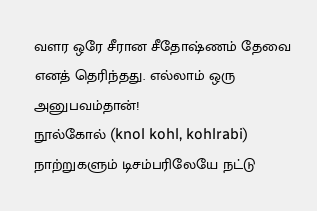வளர ஒரே சீரான சீதோஷ்ணம் தேவை எனத் தெரிந்தது. எல்லாம் ஒரு அனுபவம்தான்!
நூல்கோல் (knol kohl, kohlrabi) நாற்றுகளும் டிசம்பரிலேயே நட்டு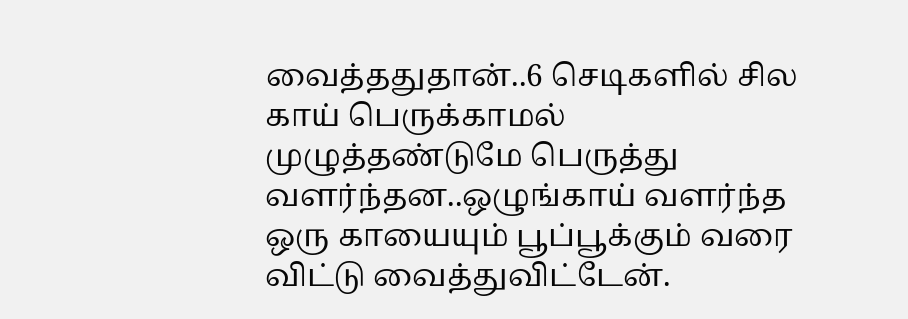வைத்ததுதான்..6 செடிகளில் சில காய் பெருக்காமல் முழுத்தண்டுமே பெருத்து வளர்ந்தன..ஒழுங்காய் வளர்ந்த ஒரு காயையும் பூப்பூக்கும் வரை விட்டு வைத்துவிட்டேன்.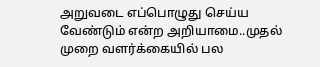அறுவடை எப்பொழுது செய்ய வேண்டும் என்ற அறியாமை..முதல் முறை வளர்க்கையில் பல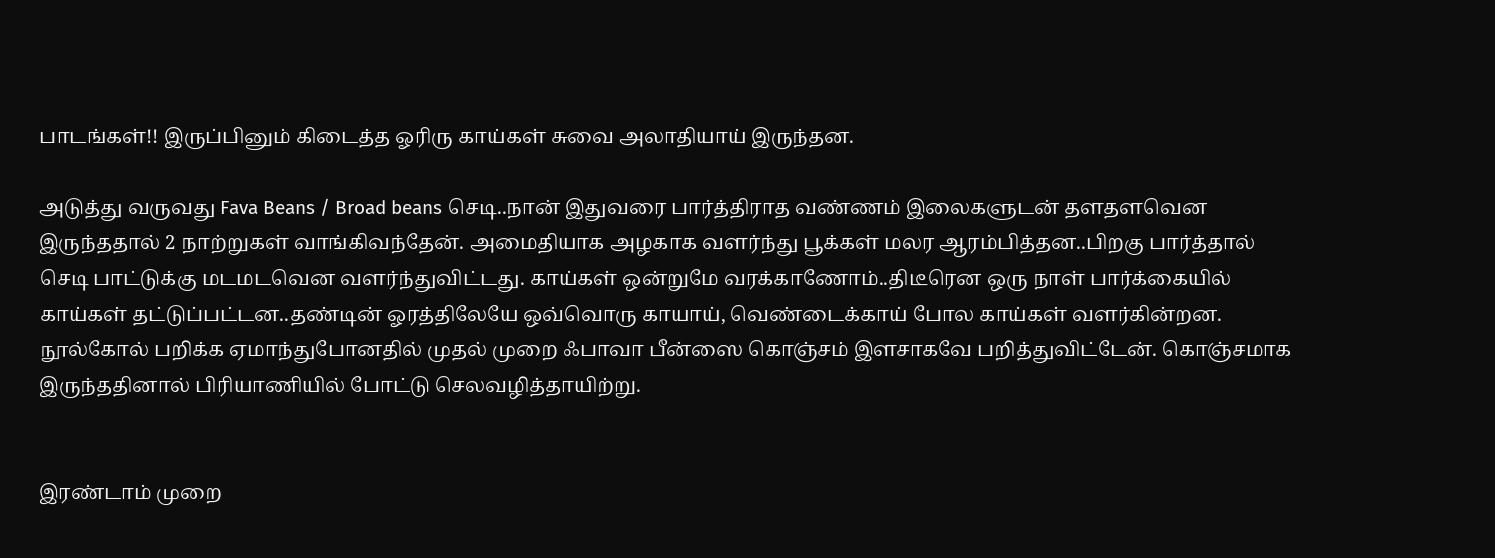பாடங்கள்!! இருப்பினும் கிடைத்த ஓரிரு காய்கள் சுவை அலாதியாய் இருந்தன.

அடுத்து வருவது Fava Beans / Broad beans செடி..நான் இதுவரை பார்த்திராத வண்ணம் இலைகளுடன் தளதளவென இருந்ததால் 2 நாற்றுகள் வாங்கிவந்தேன். அமைதியாக அழகாக வளர்ந்து பூக்கள் மலர ஆரம்பித்தன..பிறகு பார்த்தால் செடி பாட்டுக்கு மடமடவென வளர்ந்துவிட்டது. காய்கள் ஒன்றுமே வரக்காணோம்..திடீரென ஒரு நாள் பார்க்கையில் காய்கள் தட்டுப்பட்டன..தண்டின் ஓரத்திலேயே ஒவ்வொரு காயாய், வெண்டைக்காய் போல காய்கள் வளர்கின்றன. நூல்கோல் பறிக்க ஏமாந்துபோனதில் முதல் முறை ஃபாவா பீன்ஸை கொஞ்சம் இளசாகவே பறித்துவிட்டேன். கொஞ்சமாக இருந்ததினால் பிரியாணியில் போட்டு செலவழித்தாயிற்று.


இரண்டாம் முறை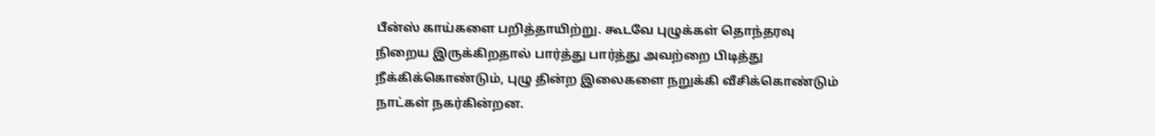பீன்ஸ் காய்களை பறித்தாயிற்று. கூடவே புழுக்கள் தொந்தரவு நிறைய இருக்கிறதால் பார்த்து பார்த்து அவற்றை பிடித்து நீக்கிக்கொண்டும், புழு தின்ற இலைகளை நறுக்கி வீசிக்கொண்டும் நாட்கள் நகர்கின்றன.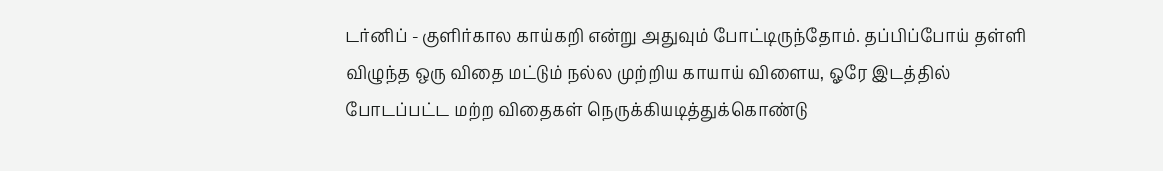டர்னிப் - குளிர்கால காய்கறி என்று அதுவும் போட்டிருந்தோம். தப்பிப்போய் தள்ளி விழுந்த ஒரு விதை மட்டும் நல்ல முற்றிய காயாய் விளைய, ஓரே இடத்தில் போடப்பட்ட மற்ற விதைகள் நெருக்கியடித்துக்கொண்டு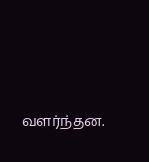வளர்ந்தன.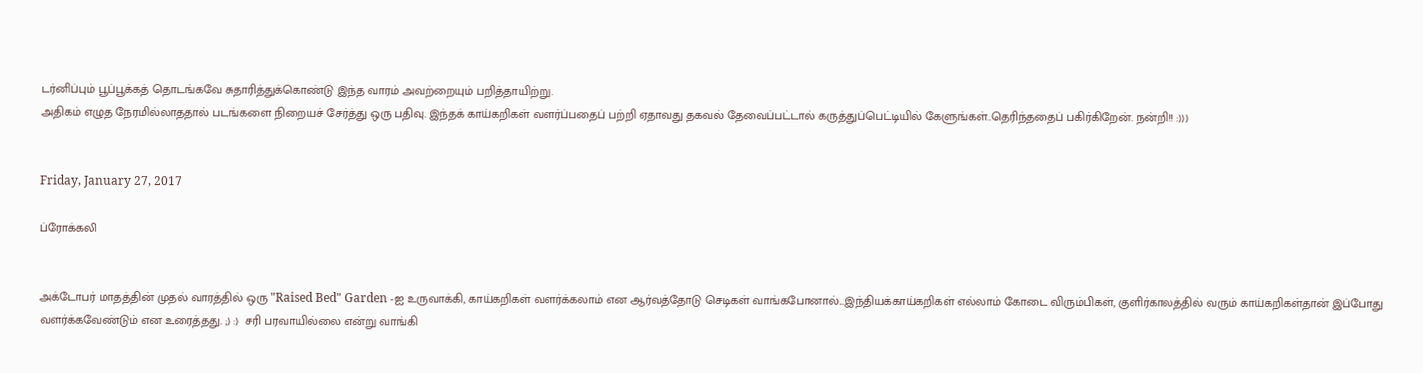டர்னிப்பும் பூப்பூக்கத் தொடங்கவே சுதாரித்துக்கொண்டு இந்த வாரம் அவற்றையும் பறித்தாயிற்று.
அதிகம் எழுத நேரமில்லாததால் படங்களை நிறையச் சேர்த்து ஒரு பதிவு. இந்தக் காய்கறிகள் வளர்ப்பதைப் பற்றி ஏதாவது தகவல் தேவைப்பட்டால் கருத்துப்பெட்டியில் கேளுங்கள்..தெரிந்ததைப் பகிர்கிறேன். நன்றி!! :)))


Friday, January 27, 2017

ப்ரோக்கலி


அக்டோபர் மாதத்தின் முதல் வாரத்தில் ஒரு "Raised Bed" Garden -ஐ உருவாக்கி, காய்கறிகள் வளர்க்கலாம் என ஆர்வத்தோடு செடிகள் வாங்கபோனால்...இந்தியக்காய்கறிகள் எல்லாம் கோடை விரும்பிகள், குளிர்காலத்தில் வரும் காய்கறிகள்தான் இப்போது வளர்க்கவேண்டும் என உரைத்தது. ;) :)  சரி பரவாயில்லை என்று வாங்கி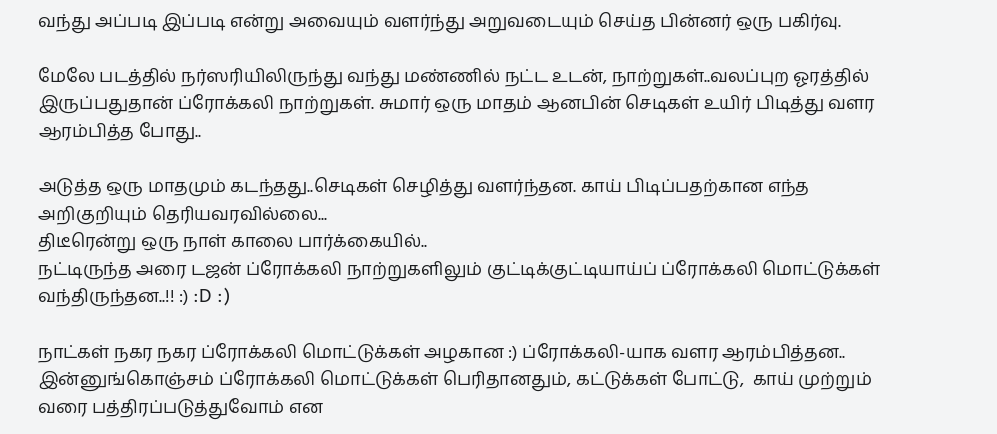வந்து அப்படி இப்படி என்று அவையும் வளர்ந்து அறுவடையும் செய்த பின்னர் ஒரு பகிர்வு.

மேலே படத்தில் நர்ஸரியிலிருந்து வந்து மண்ணில் நட்ட உடன், நாற்றுகள்..வலப்புற ஓரத்தில் இருப்பதுதான் ப்ரோக்கலி நாற்றுகள். சுமார் ஒரு மாதம் ஆனபின் செடிகள் உயிர் பிடித்து வளர ஆரம்பித்த போது..

அடுத்த ஒரு மாதமும் கடந்தது..செடிகள் செழித்து வளர்ந்தன. காய் பிடிப்பதற்கான எந்த அறிகுறியும் தெரியவரவில்லை...
திடீரென்று ஒரு நாள் காலை பார்க்கையில்..
நட்டிருந்த அரை டஜன் ப்ரோக்கலி நாற்றுகளிலும் குட்டிக்குட்டியாய்ப் ப்ரோக்கலி மொட்டுக்கள் வந்திருந்தன..!! :) :D :)

நாட்கள் நகர நகர ப்ரோக்கலி மொட்டுக்கள் அழகான :) ப்ரோக்கலி-யாக வளர ஆரம்பித்தன..
இன்னுங்கொஞ்சம் ப்ரோக்கலி மொட்டுக்கள் பெரிதானதும், கட்டுக்கள் போட்டு,  காய் முற்றும் வரை பத்திரப்படுத்துவோம் என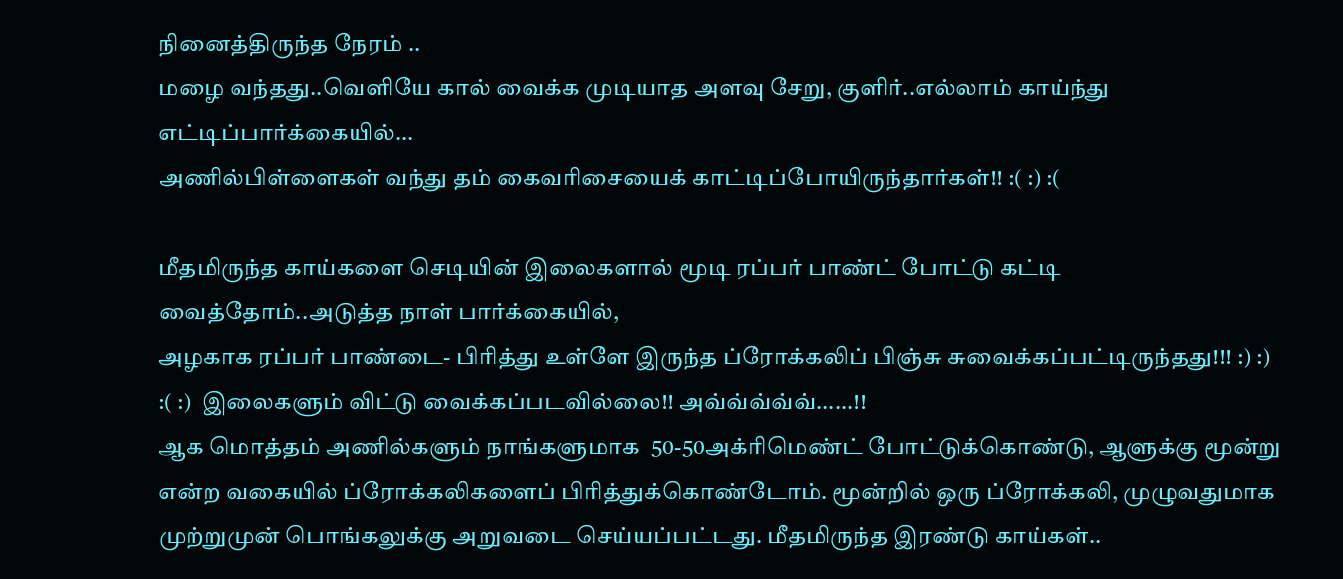நினைத்திருந்த நேரம் ..
மழை வந்தது..வெளியே கால் வைக்க முடியாத அளவு சேறு, குளிர்..எல்லாம் காய்ந்து எட்டிப்பார்க்கையில்...
அணில்பிள்ளைகள் வந்து தம் கைவரிசையைக் காட்டிப்போயிருந்தார்கள்!! :( :) :(

மீதமிருந்த காய்களை செடியின் இலைகளால் மூடி ரப்பர் பாண்ட் போட்டு கட்டி வைத்தோம்..அடுத்த நாள் பார்க்கையில்,
அழகாக ரப்பர் பாண்டை- பிரித்து உள்ளே இருந்த ப்ரோக்கலிப் பிஞ்சு சுவைக்கப்பட்டிருந்தது!!! :) :) :( :)  இலைகளும் விட்டு வைக்கப்படவில்லை!! அவ்வ்வ்வ்வ்......!!
ஆக மொத்தம் அணில்களும் நாங்களுமாக  50-50அக்ரிமெண்ட் போட்டுக்கொண்டு, ஆளுக்கு மூன்று என்ற வகையில் ப்ரோக்கலிகளைப் பிரித்துக்கொண்டோம். மூன்றில் ஒரு ப்ரோக்கலி, முழுவதுமாக முற்றுமுன் பொங்கலுக்கு அறுவடை செய்யப்பட்டது. மீதமிருந்த இரண்டு காய்கள்..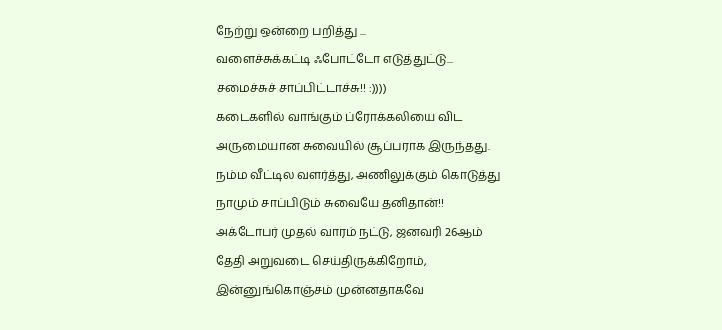நேற்று ஒன்றை பறித்து ...
வளைச்சுக்கட்டி ஃபோட்டோ எடுத்துட்டு...
சமைச்சுச் சாப்பிட்டாச்சு!! :))))
கடைகளில் வாங்கும் ப்ரோக்கலியை விட அருமையான சுவையில் சூப்பராக இருந்தது. நம்ம வீட்டில வளர்த்து, அணிலுக்கும் கொடுத்து நாமும் சாப்பிடும் சுவையே தனிதான்!!
அக்டோபர் முதல் வாரம் நட்டு, ஜனவரி 26ஆம் தேதி அறுவடை செய்திருக்கிறோம், இன்னுங்கொஞ்சம் முன்னதாகவே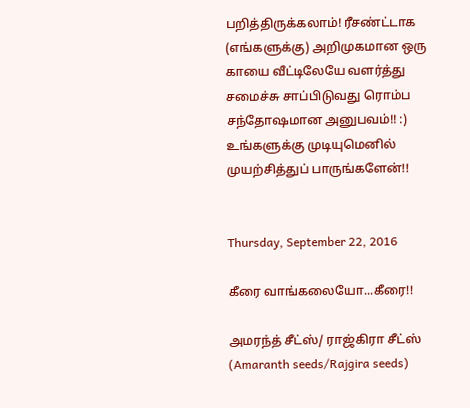பறித்திருக்கலாம்! ரீசண்ட்டாக  (எங்களுக்கு) அறிமுகமான ஒரு காயை வீட்டிலேயே வளர்த்து சமைச்சு சாப்பிடுவது ரொம்ப சந்தோஷமான அனுபவம்!! :)  உங்களுக்கு முடியுமெனில் முயற்சித்துப் பாருங்களேன்!!


Thursday, September 22, 2016

கீரை வாங்கலையோ...கீரை!!

அமரந்த் சீட்ஸ்/ ராஜ்கிரா சீட்ஸ் (Amaranth seeds/Rajgira seeds)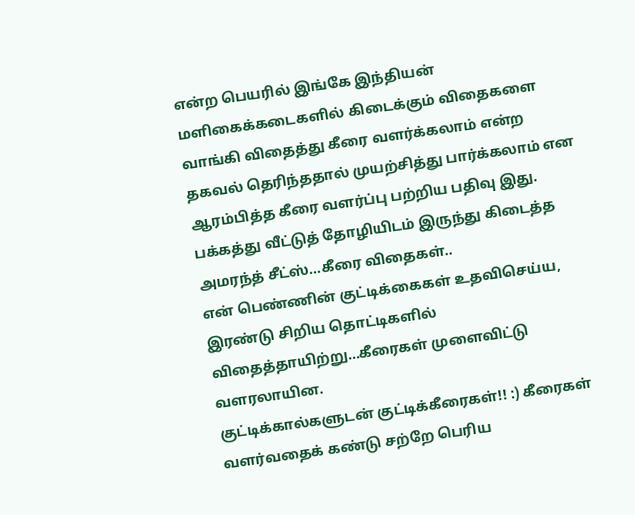என்ற பெயரில் இங்கே இந்தியன் மளிகைக்கடைகளில் கிடைக்கும் விதைகளை வாங்கி விதைத்து கீரை வளர்க்கலாம் என்ற தகவல் தெரிந்ததால் முயற்சித்து பார்க்கலாம் என ஆரம்பித்த கீரை வளர்ப்பு பற்றிய பதிவு இது.
பக்கத்து வீட்டுத் தோழியிடம் இருந்து கிடைத்த அமரந்த் சீட்ஸ்...கீரை விதைகள்..
என் பெண்ணின் குட்டிக்கைகள் உதவிசெய்ய,
இரண்டு சிறிய தொட்டிகளில் விதைத்தாயிற்று...கீரைகள் முளைவிட்டு வளரலாயின.
குட்டிக்கால்களுடன் குட்டிக்கீரைகள்!! :) கீரைகள் வளர்வதைக் கண்டு சற்றே பெரிய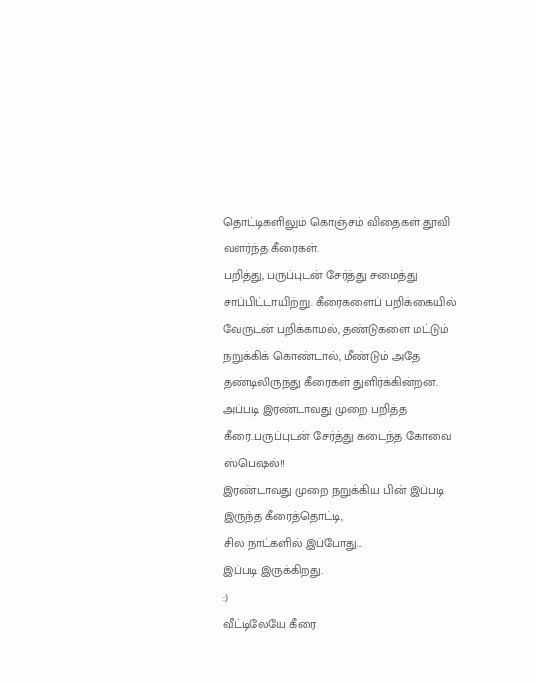தொட்டிகளிலும் கொஞ்சம் விதைகள் தூவி வளர்ந்த கீரைகள்.
பறித்து, பருப்புடன் சேர்த்து சமைத்து சாப்பிட்டாயிற்று. கீரைகளைப் பறிக்கையில் வேருடன் பறிக்காமல், தண்டுகளை மட்டும் நறுக்கிக் கொண்டால், மீண்டும் அதே தண்டிலிருந்து கீரைகள் துளிர்க்கின்றன. அப்படி இரண்டாவது முறை பறித்த கீரை..பருப்புடன் சேர்த்து கடைந்த கோவை ஸ்பெஷல்!!
இரண்டாவது முறை நறுக்கிய பின் இப்படி இருந்த கீரைத்தொட்டி,
சில நாட்களில் இப்போது...
இப்படி இருக்கிறது.
:)
வீட்டிலேயே கீரை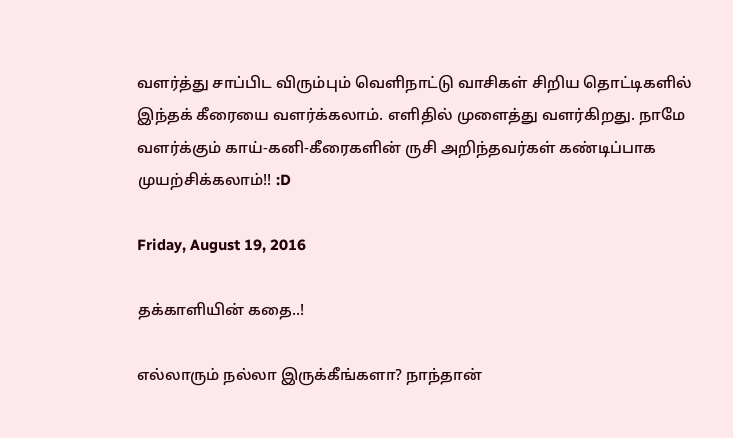வளர்த்து சாப்பிட விரும்பும் வெளிநாட்டு வாசிகள் சிறிய தொட்டிகளில் இந்தக் கீரையை வளர்க்கலாம். எளிதில் முளைத்து வளர்கிறது. நாமே வளர்க்கும் காய்-கனி-கீரைகளின் ருசி அறிந்தவர்கள் கண்டிப்பாக முயற்சிக்கலாம்!! :D

Friday, August 19, 2016

தக்காளியின் கதை..!

எல்லாரும் நல்லா இருக்கீங்களா? நாந்தான்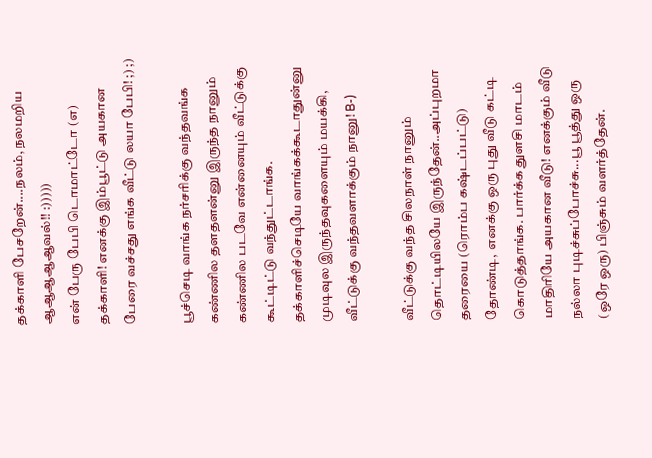தக்காளி பேசறேன்....நலம், நலமறிய ஆஆஆஆஆவல்!! :)))))
என் பேரு பேபி டொமாட்டோ (எ) தக்காளி! எனக்கு இம்பூட்டு அயகான பேரை வச்சது எங்க வீட்டு லயா பேபி! ;) ;)

பூச்செடி வாங்க நர்சரிக்கு வந்தவங்க கண்ணில தளதளன்னு இருந்த நானும் கண்ணில படவே என்னையும் வீட்டுக்கு கூட்டிட்டு வந்துட்டாங்க. தக்காளிச்செடியே வாங்கக்கூடாதுன்னு முடிவுல இருந்தவுகளையும் மயக்கி, வீட்டுக்கு வந்தவளாக்கும் நானு! B-)

வீட்டுக்கு வந்த சிலநாள் நானும் தொட்டியிலயே இருந்தேன்..அப்புறமா தரையை (ரொம்ப கஷ்டப்பட்டு) தோண்டி,  எனக்கு ஒரு புது வீடு கட்டி கொடுத்தாங்க. பார்க்க துளசி மாடம் மாதிரியே அயகான வீடு! எனக்கும் வீடு நல்லா புடிச்சுப்போச்சு...பூ பூத்து ஒரு (ஒரே ஒரு) பிஞ்சும் வளர்த்தேன்.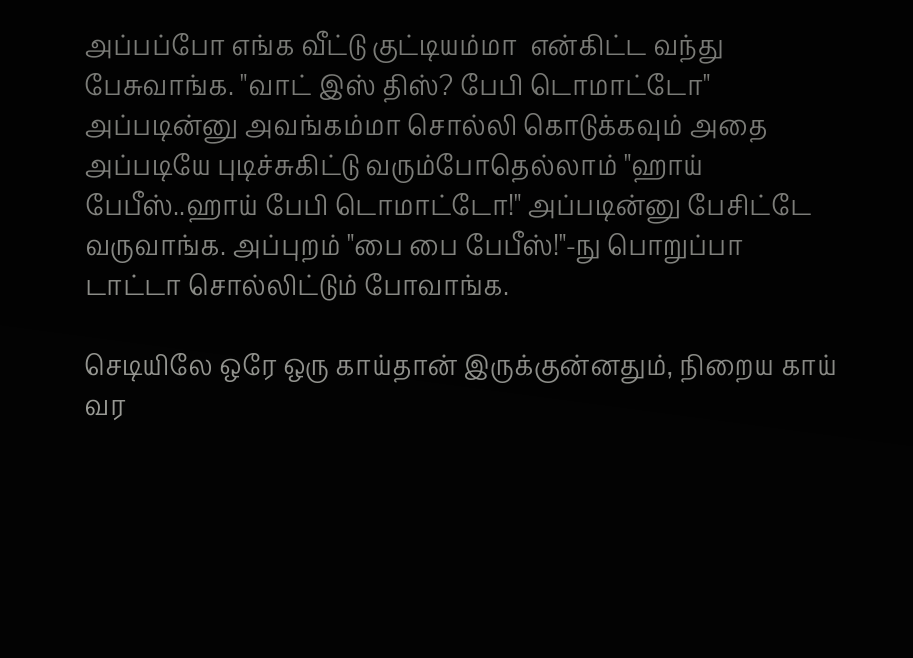அப்பப்போ எங்க வீட்டு குட்டியம்மா  என்கிட்ட வந்து பேசுவாங்க. "வாட் இஸ் திஸ்? பேபி டொமாட்டோ" அப்படின்னு அவங்கம்மா சொல்லி கொடுக்கவும் அதை அப்படியே புடிச்சுகிட்டு வரும்போதெல்லாம் "ஹாய் பேபீஸ்..ஹாய் பேபி டொமாட்டோ!" அப்படின்னு பேசிட்டே வருவாங்க. அப்புறம் "பை பை பேபீஸ்!"-நு பொறுப்பா டாட்டா சொல்லிட்டும் போவாங்க.

செடியிலே ஒரே ஒரு காய்தான் இருக்குன்னதும், நிறைய காய் வர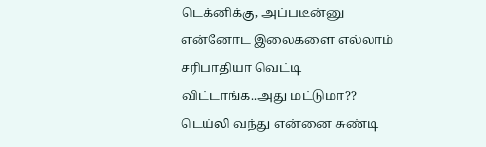டெக்னிக்கு, அப்படீன்னு என்னோட இலைகளை எல்லாம் சரிபாதியா வெட்டி விட்டாங்க..அது மட்டுமா?? டெய்லி வந்து என்னை சுண்டி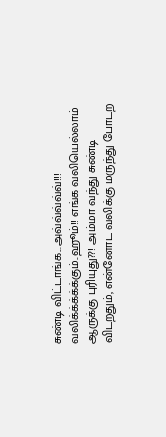சுண்டி விட்டாங்க...அவ்வ்வ்வ்வ்!!! வலிக்க்க்க்க்கும்..ஹூம்!! எங்க வலியெல்லாம் ஆருக்கு புரியுது??! அம்மா வந்து சுண்டி விடறதும், என்னோட வலிக்கு மருந்து போடற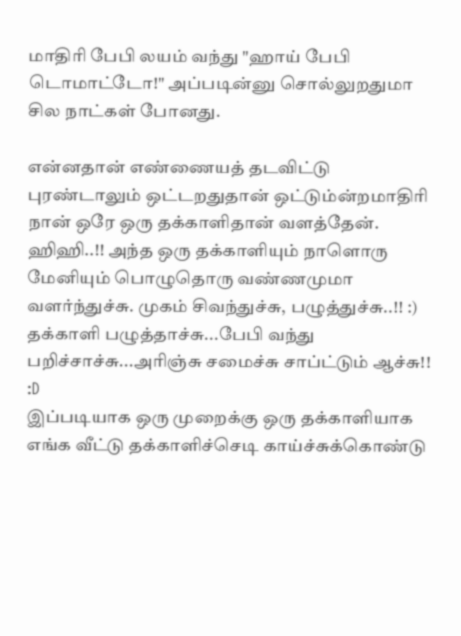மாதிரி பேபி லயம் வந்து "ஹாய் பேபி டொமாட்டோ!" அப்படின்னு சொல்லுறதுமா சில நாட்கள் போனது.

என்னதான் எண்ணையத் தடவிட்டு புரண்டாலும் ஒட்டறதுதான் ஒட்டும்ன்றமாதிரி நான் ஒரே ஒரு தக்காளிதான் வளத்தேன். ஹிஹி..!! அந்த ஒரு தக்காளியும் நாளொரு மேனியும் பொழுதொரு வண்ணமுமா வளர்ந்துச்சு. முகம் சிவந்துச்சு, பழுத்துச்சு..!! :)
தக்காளி பழுத்தாச்சு...பேபி வந்து பறிச்சாச்சு...அரிஞ்சு சமைச்சு சாப்ட்டும் ஆச்சு!! :D
இப்படியாக ஒரு முறைக்கு ஒரு தக்காளியாக எங்க வீட்டு தக்காளிச்செடி காய்ச்சுக்கொண்டு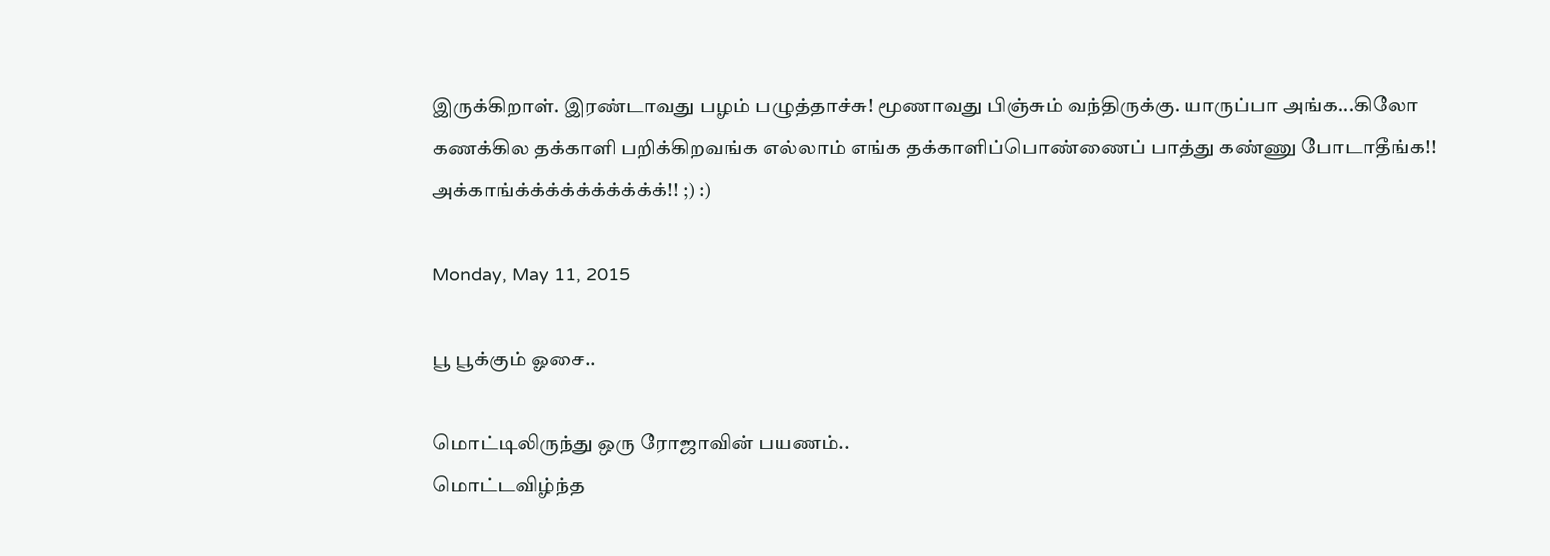இருக்கிறாள். இரண்டாவது பழம் பழுத்தாச்சு! மூணாவது பிஞ்சும் வந்திருக்கு. யாருப்பா அங்க...கிலோ கணக்கில தக்காளி பறிக்கிறவங்க எல்லாம் எங்க தக்காளிப்பொண்ணைப் பாத்து கண்ணு போடாதீங்க!! அக்காங்க்க்க்க்க்க்க்க்க்க்!! ;) :)

Monday, May 11, 2015

பூ பூக்கும் ஓசை..

மொட்டிலிருந்து ஒரு ரோஜாவின் பயணம்..
மொட்டவிழ்ந்த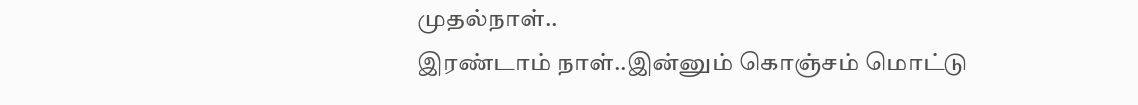முதல்நாள்..
இரண்டாம் நாள்..இன்னும் கொஞ்சம் மொட்டு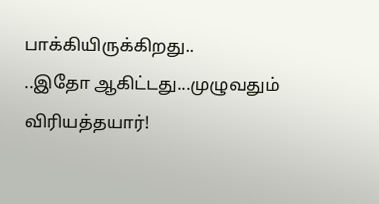பாக்கியிருக்கிறது..
..இதோ ஆகிட்டது...முழுவதும் விரியத்தயார்!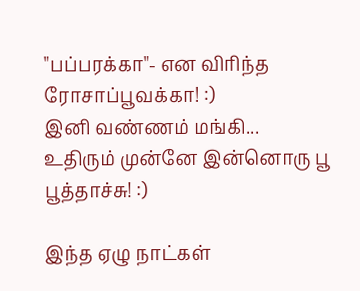"பப்பரக்கா"- என விரிந்த ரோசாப்பூவக்கா! :)
இனி வண்ணம் மங்கி...
உதிரும் முன்னே இன்னொரு பூ பூத்தாச்சு! :)

இந்த ஏழு நாட்கள்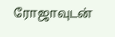ரோஜாவுடன்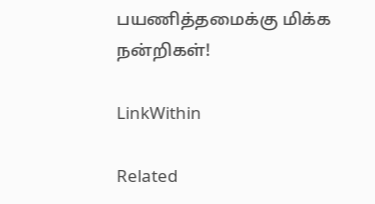பயணித்தமைக்கு மிக்க நன்றிகள்!

LinkWithin

Related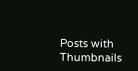Posts with Thumbnails